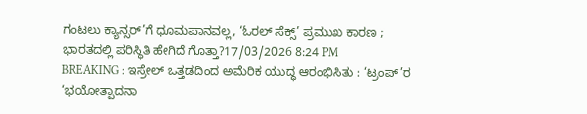ಗಂಟಲು ಕ್ಯಾನ್ಸರ್’ಗೆ ಧೂಮಪಾನವಲ್ಲ, ‘ಓರಲ್ ಸೆಕ್ಸ್’ ಪ್ರಮುಖ ಕಾರಣ ; ಭಾರತದಲ್ಲಿ ಪರಿಸ್ಥಿತಿ ಹೇಗಿದೆ ಗೊತ್ತಾ?17/03/2026 8:24 PM
BREAKING : ಇಸ್ರೇಲ್ ಒತ್ತಡದಿಂದ ಅಮೆರಿಕ ಯುದ್ಧ ಆರಂಭಿಸಿತು : ‘ಟ್ರಂಪ್’ರ ‘ಭಯೋತ್ಪಾದನಾ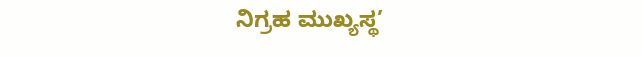ನಿಗ್ರಹ ಮುಖ್ಯಸ್ಥ’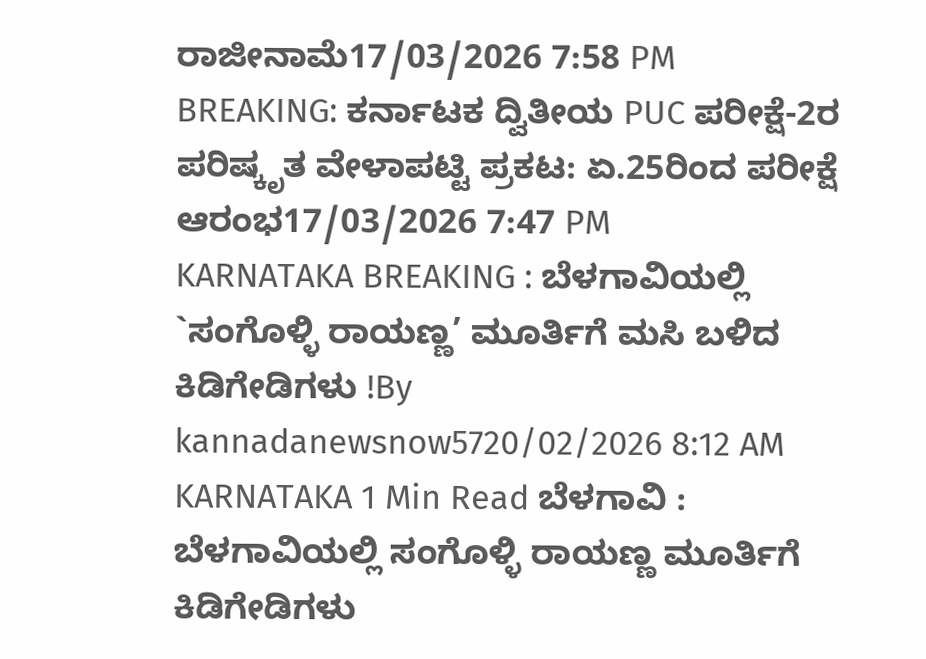ರಾಜೀನಾಮೆ17/03/2026 7:58 PM
BREAKING: ಕರ್ನಾಟಕ ದ್ವಿತೀಯ PUC ಪರೀಕ್ಷೆ-2ರ ಪರಿಷ್ಕೃತ ವೇಳಾಪಟ್ಟಿ ಪ್ರಕಟ: ಏ.25ರಿಂದ ಪರೀಕ್ಷೆ ಆರಂಭ17/03/2026 7:47 PM
KARNATAKA BREAKING : ಬೆಳಗಾವಿಯಲ್ಲಿ `ಸಂಗೊಳ್ಳಿ ರಾಯಣ್ಣ’ ಮೂರ್ತಿಗೆ ಮಸಿ ಬಳಿದ ಕಿಡಿಗೇಡಿಗಳು !By kannadanewsnow5720/02/2026 8:12 AM KARNATAKA 1 Min Read ಬೆಳಗಾವಿ : ಬೆಳಗಾವಿಯಲ್ಲಿ ಸಂಗೊಳ್ಳಿ ರಾಯಣ್ಣ ಮೂರ್ತಿಗೆ ಕಿಡಿಗೇಡಿಗಳು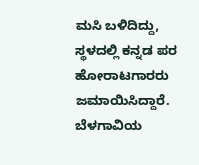ಮಸಿ ಬಳಿದಿದ್ದು, ಸ್ಥಳದಲ್ಲಿ ಕನ್ನಡ ಪರ ಹೋರಾಟಗಾರರು ಜಮಾಯಿಸಿದ್ದಾರೆ. ಬೆಳಗಾವಿಯ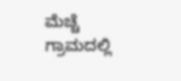ಮೆಚ್ಚೆ ಗ್ರಾಮದಲ್ಲಿ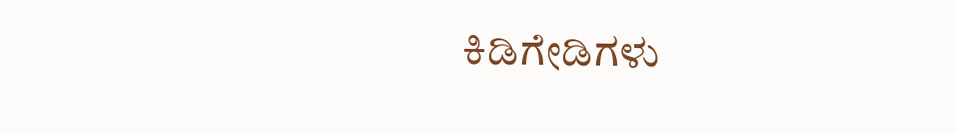ಕಿಡಿಗೇಡಿಗಳು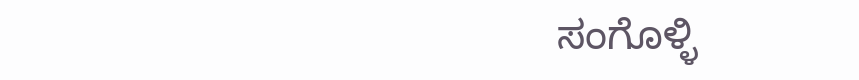ಸಂಗೊಳ್ಳಿ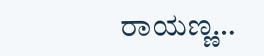ರಾಯಣ್ಣ…